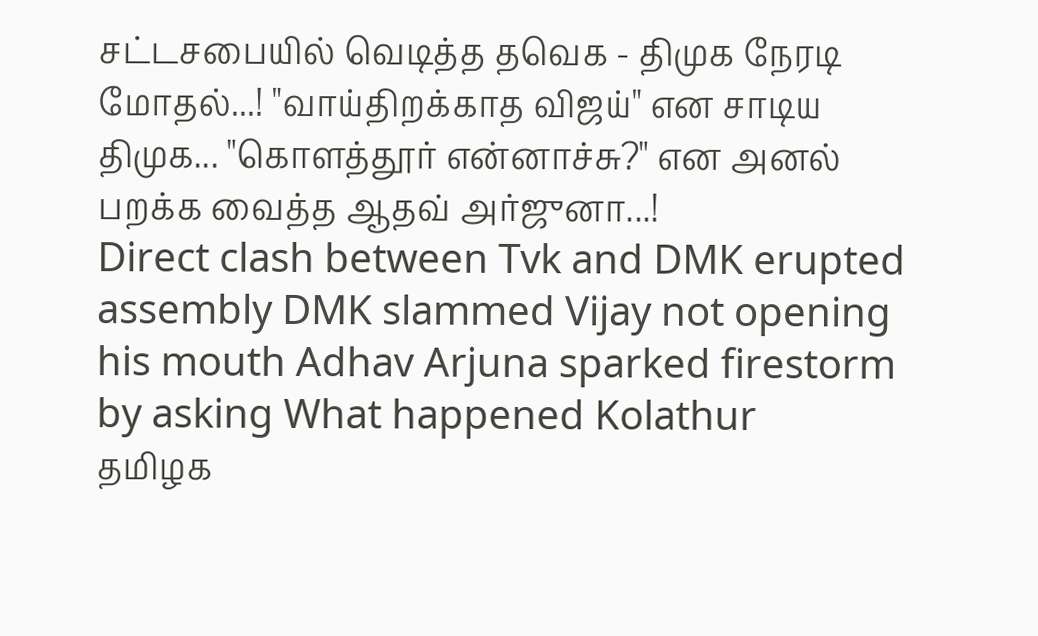சட்டசபையில் வெடித்த தவெக - திமுக நேரடி மோதல்...! "வாய்திறக்காத விஜய்" என சாடிய திமுக... "கொளத்தூர் என்னாச்சு?" என அனல் பறக்க வைத்த ஆதவ் அர்ஜுனா...!
Direct clash between Tvk and DMK erupted assembly DMK slammed Vijay not opening his mouth Adhav Arjuna sparked firestorm by asking What happened Kolathur
தமிழக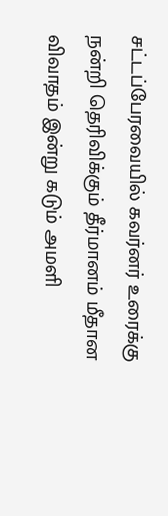சட்டப்பேரவையில் கவர்னர் உரைக்கு நன்றி தெரிவிக்கும் தீர்மானம் மீதான விவாதம் இன்று கடும் அமளி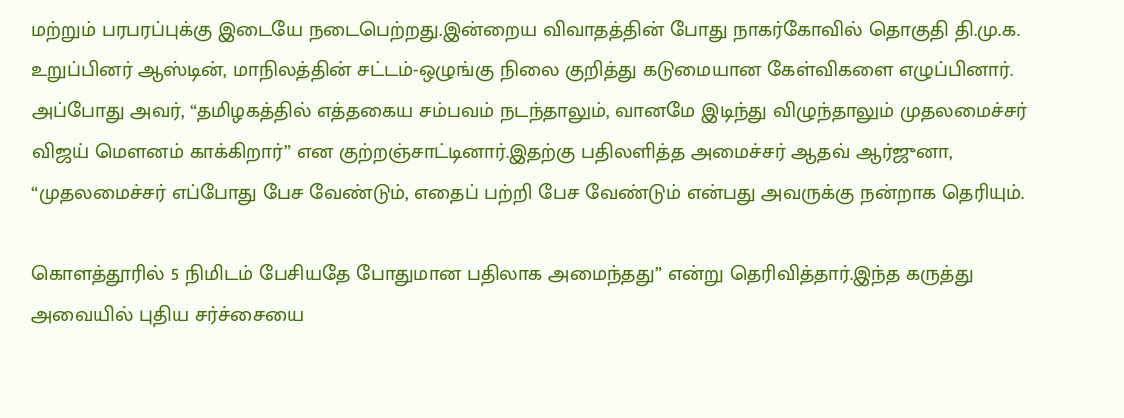மற்றும் பரபரப்புக்கு இடையே நடைபெற்றது.இன்றைய விவாதத்தின் போது நாகர்கோவில் தொகுதி தி.மு.க. உறுப்பினர் ஆஸ்டின், மாநிலத்தின் சட்டம்-ஒழுங்கு நிலை குறித்து கடுமையான கேள்விகளை எழுப்பினார்.
அப்போது அவர், “தமிழகத்தில் எத்தகைய சம்பவம் நடந்தாலும், வானமே இடிந்து விழுந்தாலும் முதலமைச்சர் விஜய் மௌனம் காக்கிறார்” என குற்றஞ்சாட்டினார்.இதற்கு பதிலளித்த அமைச்சர் ஆதவ் ஆர்ஜுனா, “முதலமைச்சர் எப்போது பேச வேண்டும், எதைப் பற்றி பேச வேண்டும் என்பது அவருக்கு நன்றாக தெரியும்.

கொளத்தூரில் 5 நிமிடம் பேசியதே போதுமான பதிலாக அமைந்தது” என்று தெரிவித்தார்.இந்த கருத்து அவையில் புதிய சர்ச்சையை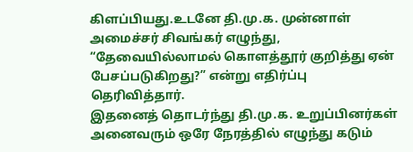கிளப்பியது.உடனே தி.மு.க. முன்னாள் அமைச்சர் சிவங்கர் எழுந்து, “தேவையில்லாமல் கொளத்தூர் குறித்து ஏன் பேசப்படுகிறது?” என்று எதிர்ப்பு தெரிவித்தார்.
இதனைத் தொடர்ந்து தி.மு.க. உறுப்பினர்கள் அனைவரும் ஒரே நேரத்தில் எழுந்து கடும்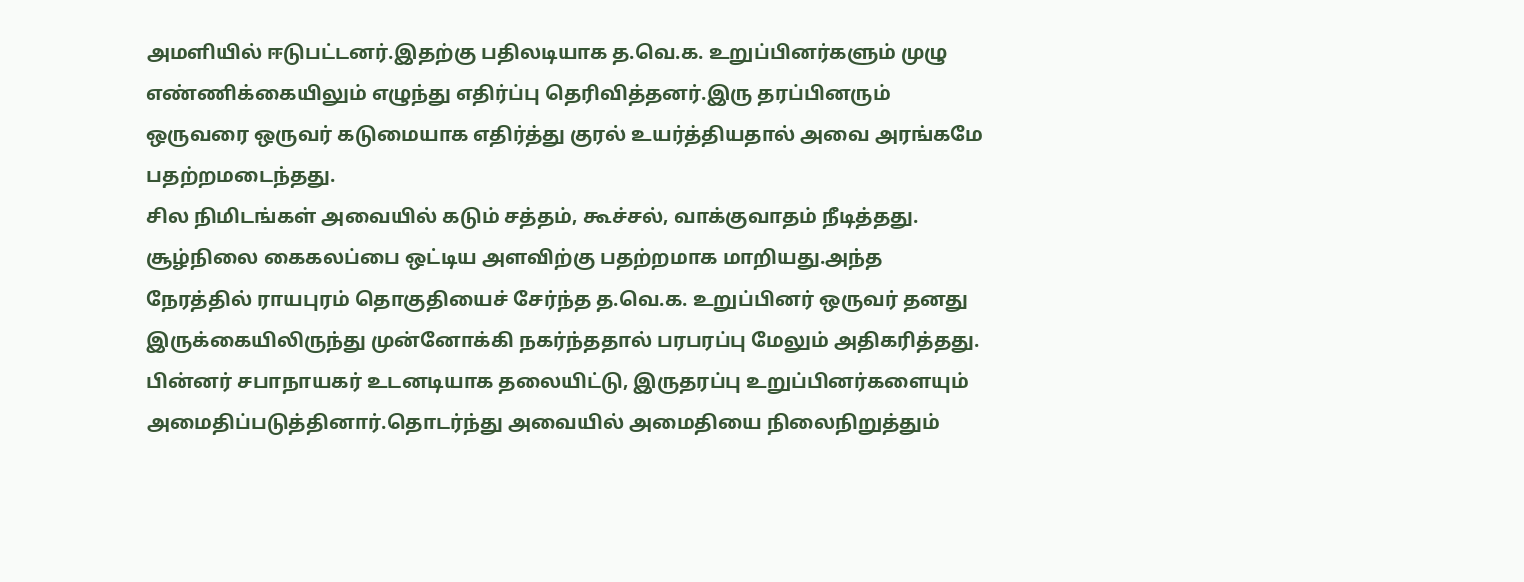அமளியில் ஈடுபட்டனர்.இதற்கு பதிலடியாக த.வெ.க. உறுப்பினர்களும் முழு எண்ணிக்கையிலும் எழுந்து எதிர்ப்பு தெரிவித்தனர்.இரு தரப்பினரும் ஒருவரை ஒருவர் கடுமையாக எதிர்த்து குரல் உயர்த்தியதால் அவை அரங்கமே பதற்றமடைந்தது.
சில நிமிடங்கள் அவையில் கடும் சத்தம், கூச்சல், வாக்குவாதம் நீடித்தது. சூழ்நிலை கைகலப்பை ஒட்டிய அளவிற்கு பதற்றமாக மாறியது.அந்த நேரத்தில் ராயபுரம் தொகுதியைச் சேர்ந்த த.வெ.க. உறுப்பினர் ஒருவர் தனது இருக்கையிலிருந்து முன்னோக்கி நகர்ந்ததால் பரபரப்பு மேலும் அதிகரித்தது.
பின்னர் சபாநாயகர் உடனடியாக தலையிட்டு, இருதரப்பு உறுப்பினர்களையும் அமைதிப்படுத்தினார்.தொடர்ந்து அவையில் அமைதியை நிலைநிறுத்தும்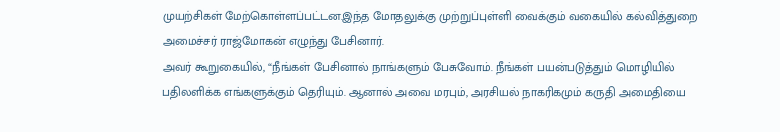முயற்சிகள் மேற்கொள்ளப்பட்டன.இந்த மோதலுக்கு முற்றுப்புள்ளி வைக்கும் வகையில் கல்வித்துறை அமைச்சர் ராஜ்மோகன் எழுந்து பேசினார்.
அவர் கூறுகையில், “நீங்கள் பேசினால் நாங்களும் பேசுவோம். நீங்கள் பயன்படுத்தும் மொழியில் பதிலளிக்க எங்களுக்கும் தெரியும். ஆனால் அவை மரபும், அரசியல் நாகரிகமும் கருதி அமைதியை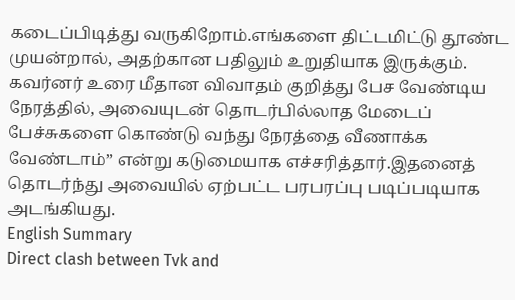கடைப்பிடித்து வருகிறோம்.எங்களை திட்டமிட்டு தூண்ட முயன்றால், அதற்கான பதிலும் உறுதியாக இருக்கும்.
கவர்னர் உரை மீதான விவாதம் குறித்து பேச வேண்டிய நேரத்தில், அவையுடன் தொடர்பில்லாத மேடைப் பேச்சுகளை கொண்டு வந்து நேரத்தை வீணாக்க வேண்டாம்” என்று கடுமையாக எச்சரித்தார்.இதனைத் தொடர்ந்து அவையில் ஏற்பட்ட பரபரப்பு படிப்படியாக அடங்கியது.
English Summary
Direct clash between Tvk and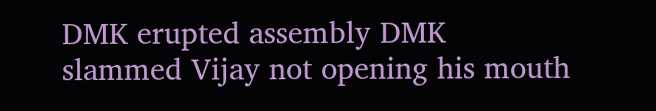DMK erupted assembly DMK slammed Vijay not opening his mouth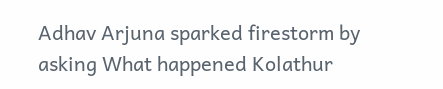Adhav Arjuna sparked firestorm by asking What happened Kolathur